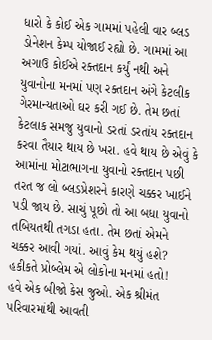ધારો કે કોઈ એક ગામમાં પહેલી વાર બ્લડ ડોનેશન કેમ્પ યોજાઈ રહ્યો છે. ગામમાં આ અગાઉ કોઈએ રક્તદાન કર્યું નથી અને યુવાનોના મનમાં પણ રક્તદાન અંગે કેટલીક ગેરમાન્યતાઓ ઘર કરી ગઈ છે. તેમ છતાં કેટલાક સમજુ યુવાનો ડરતાં ડરતાંય રક્તદાન કરવા તૈયાર થાય છે ખરા. હવે થાય છે એવું કે આમાંના મોટાભાગના યુવાનો રક્તદાન પછી તરત જ લો બ્લડપ્રેશરને કારણે ચક્કર ખાઈને પડી જાય છે. સાચું પૂછો તો આ બધા યુવાનો તબિયતથી તગડા હતા. તેમ છતાં એમને ચક્કર આવી ગયાં. આવું કેમ થયું હશે? હકીકતે પ્રોબ્લેમ એ લોકોના મનમાં હતો!
હવે એક બીજો કેસ જુઓ. એક શ્રીમંત પરિવારમાંથી આવતી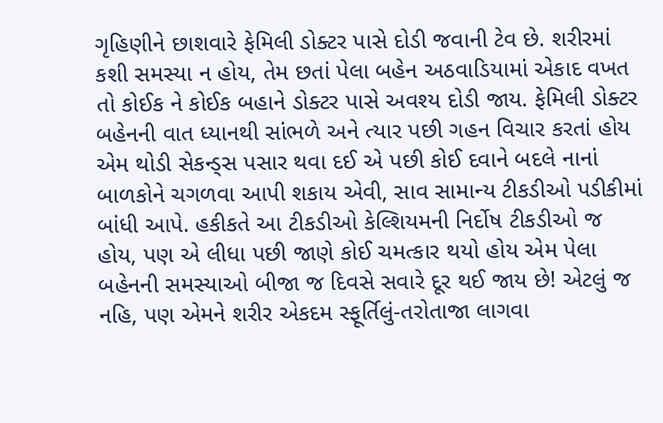ગૃહિણીને છાશવારે ફેમિલી ડોક્ટર પાસે દોડી જવાની ટેવ છે. શરીરમાં કશી સમસ્યા ન હોય, તેમ છતાં પેલા બહેન અઠવાડિયામાં એકાદ વખત તો કોઈક ને કોઈક બહાને ડોક્ટર પાસે અવશ્ય દોડી જાય. ફેમિલી ડોક્ટર બહેનની વાત ધ્યાનથી સાંભળે અને ત્યાર પછી ગહન વિચાર કરતાં હોય એમ થોડી સેકન્ડ્સ પસાર થવા દઈ એ પછી કોઈ દવાને બદલે નાનાં બાળકોને ચગળવા આપી શકાય એવી, સાવ સામાન્ય ટીકડીઓ પડીકીમાં બાંધી આપે. હકીકતે આ ટીકડીઓ કેલ્શિયમની નિર્દોષ ટીકડીઓ જ હોય, પણ એ લીધા પછી જાણે કોઈ ચમત્કાર થયો હોય એમ પેલા બહેનની સમસ્યાઓ બીજા જ દિવસે સવારે દૂર થઈ જાય છે! એટલું જ નહિ, પણ એમને શરીર એકદમ સ્ફૂર્તિલું-તરોતાજા લાગવા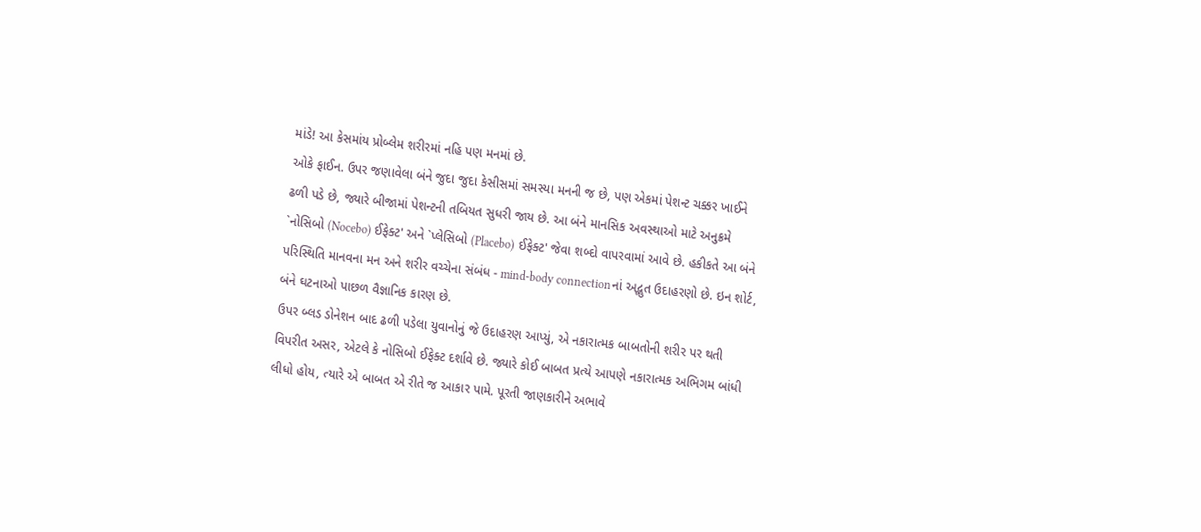માંડે! આ કેસમાંય પ્રોબ્લેમ શરીરમાં નહિ પણ મનમાં છે.
ઓકે ફાઈન. ઉપર જણાવેલા બંને જુદા જુદા કેસીસમાં સમસ્યા મનની જ છે, પણ એકમાં પેશન્ટ ચક્કર ખાઈને ઢળી પડે છે, જ્યારે બીજામાં પેશન્ટની તબિયત સુધરી જાય છે. આ બંને માનસિક અવસ્થાઓ માટે અનુક્રમે `નોસિબો (Nocebo) ઈફેક્ટ' અને `પ્લેસિબો (Placebo) ઈફેક્ટ' જેવા શબ્દો વાપરવામાં આવે છે. હકીકતે આ બંને પરિસ્થિતિ માનવના મન અને શરીર વચ્ચેના સંબંધ - mind-body connectionનાં અદ્ભુત ઉદાહરણો છે. ઇન શોર્ટ, બંને ઘટનાઓ પાછળ વૈજ્ઞાનિક કારણ છે.
ઉપર બ્લડ ડોનેશન બાદ ઢળી પડેલા યુવાનોનું જે ઉદાહરણ આપ્યું, એ નકારાત્મક બાબતોની શરીર પર થતી વિપરીત અસર, એટલે કે નોસિબો ઈફેક્ટ દર્શાવે છે. જ્યારે કોઈ બાબત પ્રત્યે આપણે નકારાત્મક અભિગમ બાંધી લીધો હોય, ત્યારે એ બાબત એ રીતે જ આકાર પામે. પૂરતી જાણકારીને અભાવે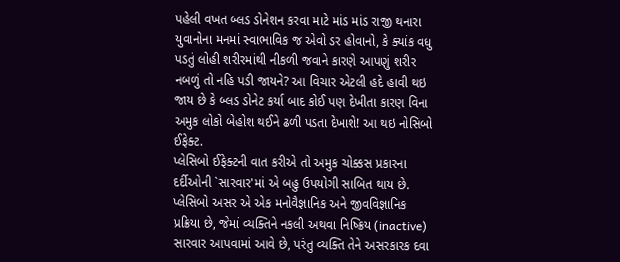પહેલી વખત બ્લડ ડોનેશન કરવા માટે માંડ માંડ રાજી થનારા યુવાનોના મનમાં સ્વાભાવિક જ એવો ડર હોવાનો, કે ક્યાંક વધુ પડતું લોહી શરીરમાંથી નીકળી જવાને કારણે આપણું શરીર નબળું તો નહિ પડી જાયને? આ વિચાર એટલી હદે હાવી થઇ જાય છે કે બ્લડ ડોનેટ કર્યા બાદ કોઈ પણ દેખીતા કારણ વિના અમુક લોકો બેહોશ થઈને ઢળી પડતા દેખાશે! આ થઇ નોસિબો ઈફેક્ટ.
પ્લેસિબો ઈફેક્ટની વાત કરીએ તો અમુક ચોક્કસ પ્રકારના દર્દીઓની `સારવાર'માં એ બહુ ઉપયોગી સાબિત થાય છે. પ્લેસિબો અસર એ એક મનોવૈજ્ઞાનિક અને જીવવિજ્ઞાનિક પ્રક્રિયા છે, જેમાં વ્યક્તિને નકલી અથવા નિષ્ક્રિય (inactive) સારવાર આપવામાં આવે છે, પરંતુ વ્યક્તિ તેને અસરકારક દવા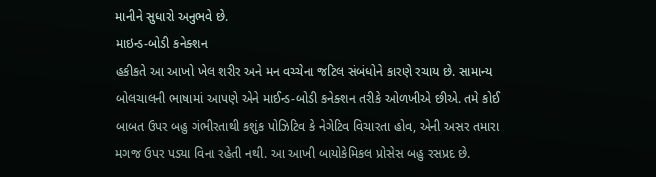માનીને સુધારો અનુભવે છે.
માઇન્ડ-બોડી કનેક્શન
હકીકતે આ આખો ખેલ શરીર અને મન વચ્ચેના જટિલ સંબંધોને કારણે રચાય છે. સામાન્ય બોલચાલની ભાષામાં આપણે એને માઈન્ડ-બોડી કનેક્શન તરીકે ઓળખીએ છીએ. તમે કોઈ બાબત ઉપર બહુ ગંભીરતાથી કશુંક પોઝિટિવ કે નેગેટિવ વિચારતા હોવ, એની અસર તમારા મગજ ઉપર પડ્યા વિના રહેતી નથી. આ આખી બાયોકેમિકલ પ્રોસેસ બહુ રસપ્રદ છે.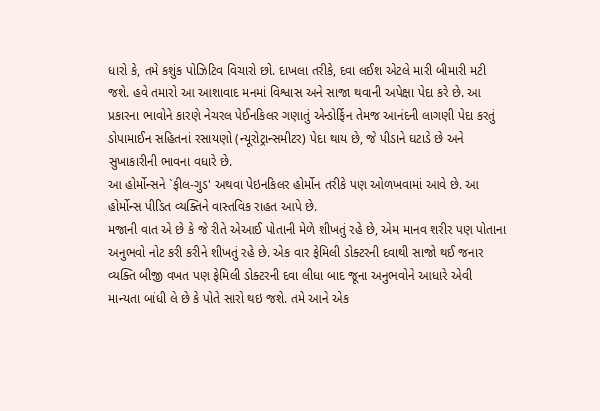ધારો કે, તમે કશુંક પોઝિટિવ વિચારો છો. દાખલા તરીકે, દવા લઈશ એટલે મારી બીમારી મટી જશે. હવે તમારો આ આશાવાદ મનમાં વિશ્વાસ અને સાજા થવાની અપેક્ષા પેદા કરે છે. આ પ્રકારના ભાવોને કારણે નેચરલ પેઈનકિલર ગણાતું એન્ડોર્ફિન તેમજ આનંદની લાગણી પેદા કરતું ડોપામાઈન સહિતનાં રસાયણો (ન્યૂરોટ્રાન્સમીટર) પેદા થાય છે, જે પીડાને ઘટાડે છે અને સુખાકારીની ભાવના વધારે છે.
આ હોર્મોન્સને `ફીલ-ગુડ' અથવા પેઇનકિલર હોર્મોન તરીકે પણ ઓળખવામાં આવે છે. આ હોર્મોન્સ પીડિત વ્યક્તિને વાસ્તવિક રાહત આપે છે.
મજાની વાત એ છે કે જે રીતે એઆઈ પોતાની મેળે શીખતું રહે છે, એમ માનવ શરીર પણ પોતાના અનુભવો નોટ કરી કરીને શીખતું રહે છે. એક વાર ફેમિલી ડોક્ટરની દવાથી સાજો થઈ જનાર વ્યક્તિ બીજી વખત પણ ફેમિલી ડોક્ટરની દવા લીધા બાદ જૂના અનુભવોને આધારે એવી માન્યતા બાંધી લે છે કે પોતે સારો થઇ જશે. તમે આને એક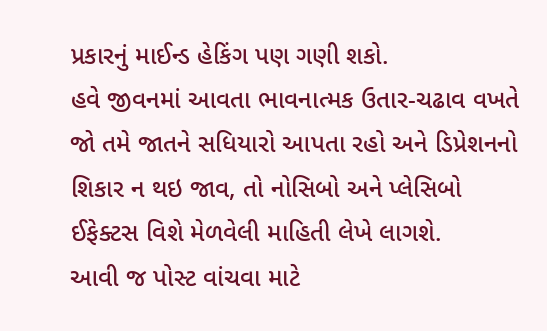પ્રકારનું માઈન્ડ હેકિંગ પણ ગણી શકો.
હવે જીવનમાં આવતા ભાવનાત્મક ઉતાર-ચઢાવ વખતે જો તમે જાતને સધિયારો આપતા રહો અને ડિપ્રેશનનો શિકાર ન થઇ જાવ, તો નોસિબો અને પ્લેસિબો ઈફેક્ટસ વિશે મેળવેલી માહિતી લેખે લાગશે.
આવી જ પોસ્ટ વાંચવા માટે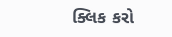ક્લિક કરો